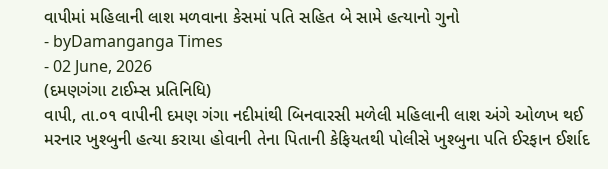વાપીમાં મહિલાની લાશ મળવાના કેસમાં પતિ સહિત બે સામે હત્યાનો ગુનો
- byDamanganga Times
- 02 June, 2026
(દમણગંગા ટાઈમ્સ પ્રતિનિધિ)
વાપી, તા.૦૧ વાપીની દમણ ગંગા નદીમાંથી બિનવારસી મળેલી મહિલાની લાશ અંગે ઓળખ થઈ મરનાર ખુશ્બુની હત્યા કરાયા હોવાની તેના પિતાની કેફિયતથી પોલીસે ખુશ્બુના પતિ ઈરફાન ઈર્શાદ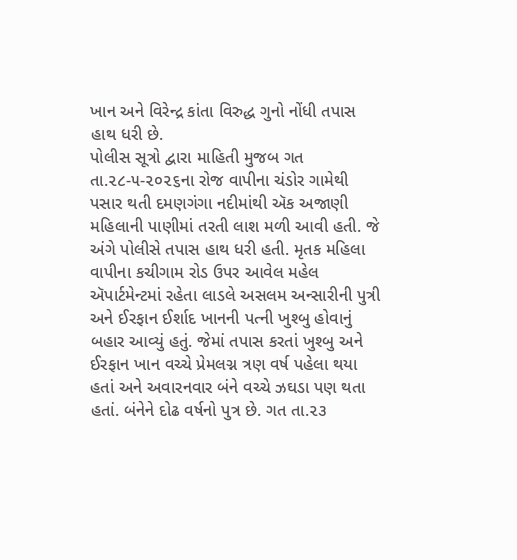ખાન અને વિરેન્દ્ર કાંતા વિરુદ્ધ ગુનો નોંધી તપાસ હાથ ધરી છે.
પોલીસ સૂત્રો દ્વારા માહિતી મુજબ ગત તા.૨૮-૫-૨૦૨૬ના રોજ વાપીના ચંડોર ગામેથી પસાર થતી દમણગંગા નદીમાંથી ઍક અજાણી મહિલાની પાણીમાં તરતી લાશ મળી આવી હતી. જે અંગે પોલીસે તપાસ હાથ ધરી હતી. મૃતક મહિલા વાપીના કચીગામ રોડ ઉપર આવેલ મહેલ ઍપાર્ટમેન્ટમાં રહેતા લાડલે અસલમ અન્સારીની પુત્રી અને ઈરફાન ઈર્શાદ ખાનની પત્ની ખુશ્બુ હોવાનું બહાર આવ્યું હતું. જેમાં તપાસ કરતાં ખુશ્બુ અને ઈરફાન ખાન વચ્ચે પ્રેમલગ્ન ત્રણ વર્ષ પહેલા થયા હતાં અને અવારનવાર બંને વચ્ચે ઝઘડા પણ થતા હતાં. બંનેને દોઢ વર્ષનો પુત્ર છે. ગત તા.૨૩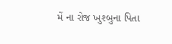મેં ના રોજ ખુશ્બુના પિતા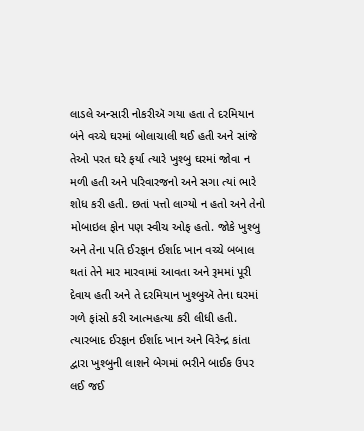લાડલે અન્સારી નોકરીઍ ગયા હતા તે દરમિયાન બંને વચ્ચે ઘરમાં બોલાચાલી થઈ હતી અને સાંજે તેઓ પરત ઘરે ફર્યા ત્યારે ખુશ્બુ ઘરમાં જોવા ન મળી હતી અને પરિવારજનો અને સગા ત્યાં ભારે શોધ કરી હતી. છતાં પત્તો લાગ્યો ન હતો અને તેનો મોબાઇલ ફોન પણ સ્વીચ ઓફ હતો. જોકે ખુશ્બુ અને તેના પતિ ઈરફાન ઈર્શાદ ખાન વચ્ચે બબાલ થતાં તેને માર મારવામાં આવતા અને રૂમમાં પૂરી દેવાય હતી અને તે દરમિયાન ખુશ્બુઍ તેના ઘરમાં ગળે ફાંસો કરી આત્મહત્યા કરી લીધી હતી. ત્યારબાદ ઈરફાન ઈર્શાદ ખાન અને વિરેન્દ્ર કાંતા દ્વારા ખુશ્બુની લાશને બેગમાં ભરીને બાઈક ઉપર લઈ જઈ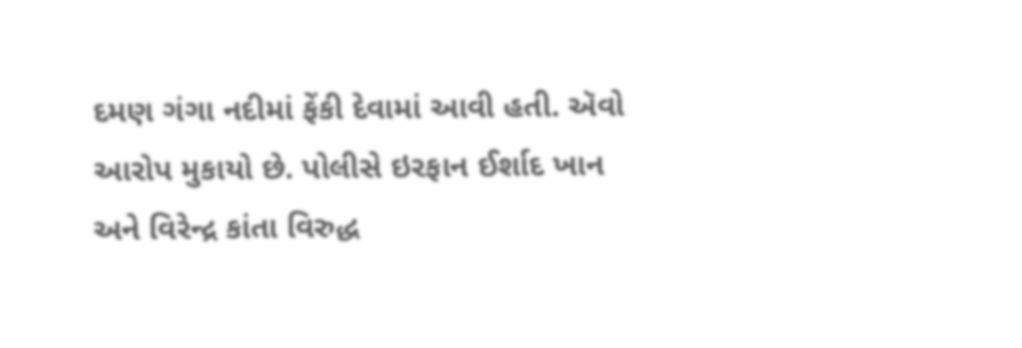દમણ ગંગા નદીમાં ફેંકી દેવામાં આવી હતી. ઍવો આરોપ મુકાયો છે. પોલીસે ઇરફાન ઈર્શાદ ખાન અને વિરેન્દ્ર કાંતા વિરુદ્ધ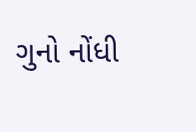ગુનો નોંધી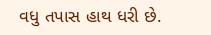વધુ તપાસ હાથ ધરી છે.